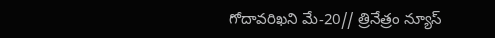గోదావరిఖని మే-20// త్రినేత్రం న్యూస్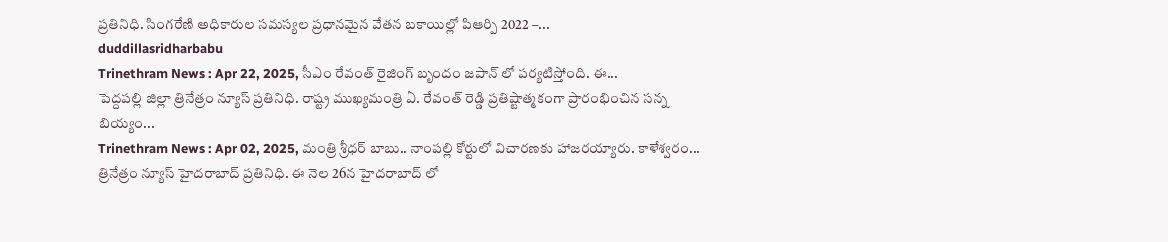ప్రతినిధి. సింగరేణి అధికారుల సమస్యల ప్రధానమైన వేతన బకాయిల్లో పిఆర్పి 2022 –...
duddillasridharbabu
Trinethram News : Apr 22, 2025, సీఎం రేవంత్ రైజింగ్ బృందం జపాన్ లో పర్యటిస్తోంది. ఈ...
పెద్దపల్లి జిల్లా త్రినేత్రం న్యూస్ ప్రతినిధి. రాష్ట్ర ముఖ్యమంత్రి ఏ. రేవంత్ రెడ్డి ప్రతిష్టాత్మకంగా ప్రారంభించిన సన్న బియ్యం...
Trinethram News : Apr 02, 2025, మంత్రి శ్రీధర్ బాబు.. నాంపల్లి కోర్టులో విచారణకు హాజరయ్యారు. కాళేశ్వరం...
త్రినేత్రం న్యూస్ హైదరాబాద్ ప్రతినిధి. ఈ నెల 26న హైదరాబాద్ లో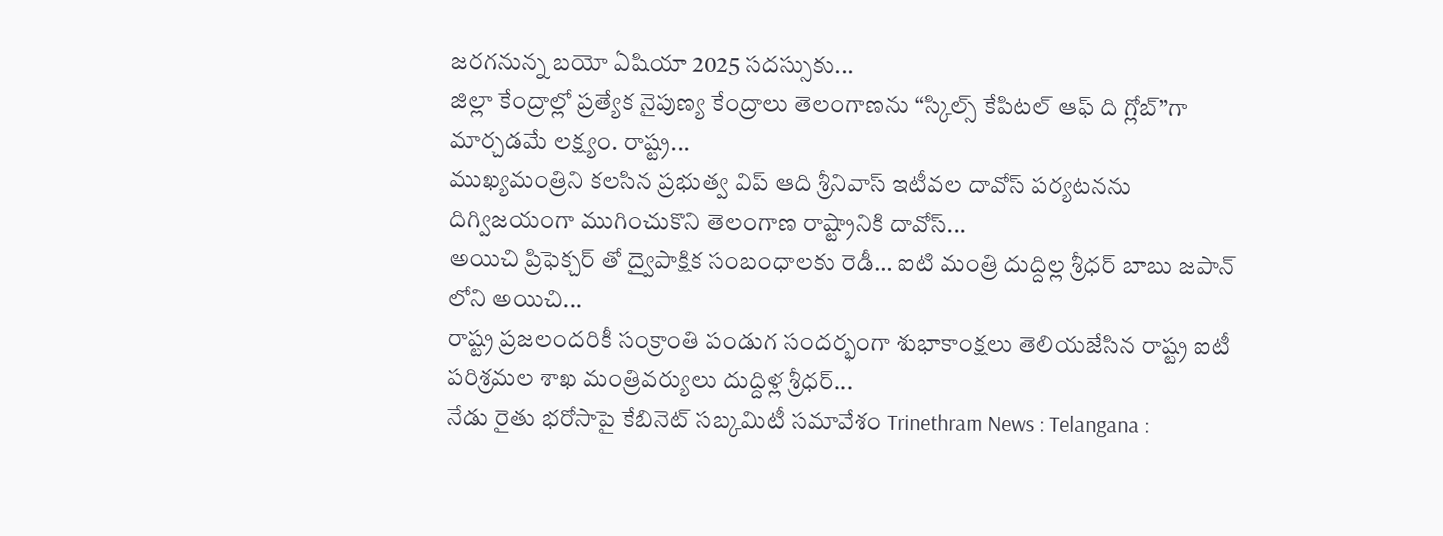జరగనున్న బయో ఏషియా 2025 సదస్సుకు...
జిల్లా కేంద్రాల్లో ప్రత్యేక నైపుణ్య కేంద్రాలు తెలంగాణను “స్కిల్స్ కేపిటల్ ఆఫ్ ది గ్లోబ్”గా మార్చడమే లక్ష్యం. రాష్ట్ర...
ముఖ్యమంత్రిని కలసిన ప్రభుత్వ విప్ ఆది శ్రీనివాస్ ఇటీవల దావోస్ పర్యటనను దిగ్విజయంగా ముగించుకొని తెలంగాణ రాష్ట్రానికి దావోస్...
అయిచి ప్రిఫెక్చర్ తో ద్వైపాక్షిక సంబంధాలకు రెడీ… ఐటి మంత్రి దుద్దిల్ల శ్రీధర్ బాబు జపాన్ లోని అయిచి...
రాష్ట్ర ప్రజలందరికీ సంక్రాంతి పండుగ సందర్భంగా శుభాకాంక్షలు తెలియజేసిన రాష్ట్ర ఐటీ పరిశ్రమల శాఖ మంత్రివర్యులు దుద్దిళ్ల శ్రీధర్...
నేడు రైతు భరోసాపై కేబినెట్ సబ్కమిటీ సమావేశం Trinethram News : Telangana :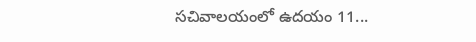సచివాలయంలో ఉదయం 11...